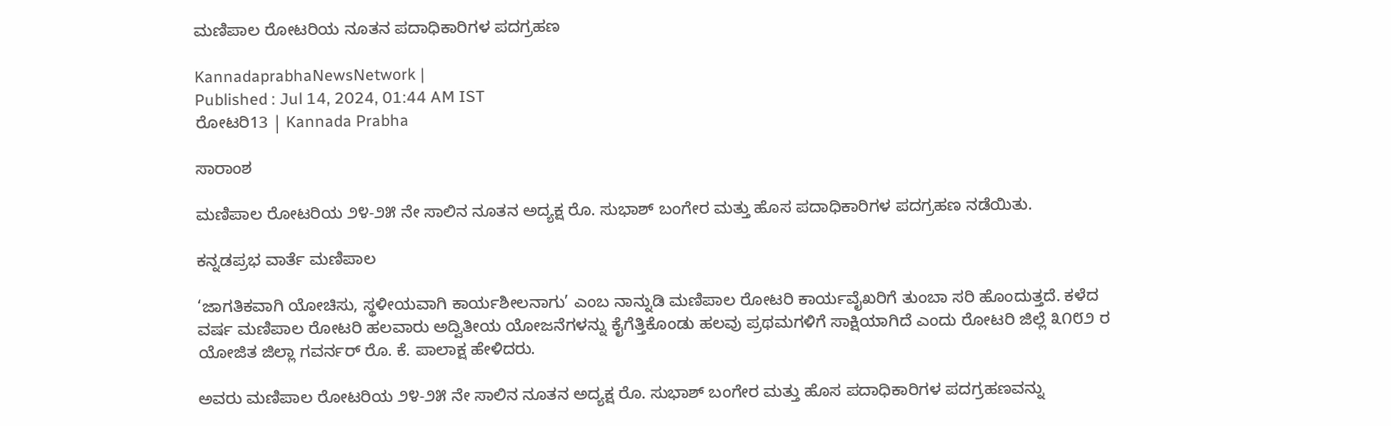ಮಣಿಪಾಲ ರೋಟರಿಯ ನೂತನ ಪದಾಧಿಕಾರಿಗಳ ಪದಗ್ರಹಣ

KannadaprabhaNewsNetwork |
Published : Jul 14, 2024, 01:44 AM IST
ರೋಟರಿ13 | Kannada Prabha

ಸಾರಾಂಶ

ಮಣಿಪಾಲ ರೋಟರಿಯ ೨೪-೨೫ ನೇ ಸಾಲಿನ ನೂತನ ಅದ್ಯಕ್ಷ ರೊ. ಸುಭಾಶ್ ಬಂಗೇರ ಮತ್ತು ಹೊಸ ಪದಾಧಿಕಾರಿಗಳ ಪದಗ್ರಹಣ ನಡೆಯಿತು.

ಕನ್ನಡಪ್ರಭ ವಾರ್ತೆ ಮಣಿಪಾಲ

‘ಜಾಗತಿಕವಾಗಿ ಯೋಚಿಸು, ಸ್ಥಳೀಯವಾಗಿ ಕಾರ್ಯಶೀಲನಾಗು’ ಎಂಬ ನಾನ್ನುಡಿ ಮಣಿಪಾಲ ರೋಟರಿ ಕಾರ್ಯವೈಖರಿಗೆ ತುಂಬಾ ಸರಿ ಹೊಂದುತ್ತದೆ. ಕಳೆದ ವರ್ಷ ಮಣಿಪಾಲ ರೋಟರಿ ಹಲವಾರು ಅದ್ವಿತೀಯ ಯೋಜನೆಗಳನ್ನು ಕೈಗೆತ್ತಿಕೊಂಡು ಹಲವು ಪ್ರಥಮಗಳಿಗೆ ಸಾಕ್ಷಿಯಾಗಿದೆ ಎಂದು ರೋಟರಿ ಜಿಲ್ಲೆ ೩೧೮೨ ರ ಯೋಜಿತ ಜಿಲ್ಲಾ ಗವರ್ನರ್ ರೊ. ಕೆ. ಪಾಲಾಕ್ಷ ಹೇಳಿದರು.

ಅವರು ಮಣಿಪಾಲ ರೋಟರಿಯ ೨೪-೨೫ ನೇ ಸಾಲಿನ ನೂತನ ಅದ್ಯಕ್ಷ ರೊ. ಸುಭಾಶ್ ಬಂಗೇರ ಮತ್ತು ಹೊಸ ಪದಾಧಿಕಾರಿಗಳ ಪದಗ್ರಹಣವನ್ನು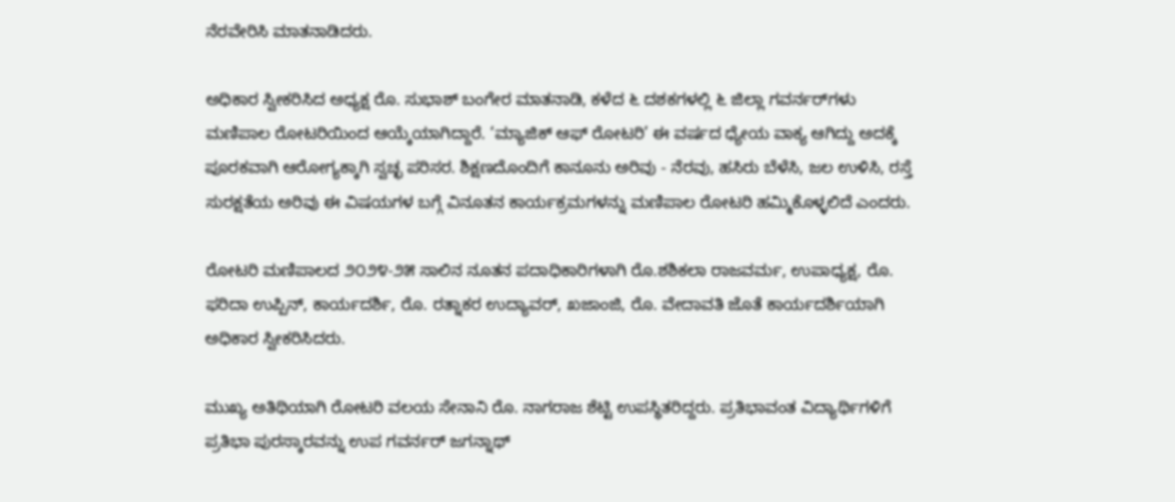ನೆರವೇರಿಸಿ ಮಾತನಾಡಿದರು.

ಅಧಿಕಾರ ಸ್ವೀಕರಿಸಿದ ಅಧ್ಯಕ್ಷ ರೊ. ಸುಭಾಶ್ ಬಂಗೇರ ಮಾತನಾಡಿ, ಕಳೆದ ೬ ದಶಕಗಳಲ್ಲಿ ೬ ಜಿಲ್ಲಾ ಗವರ್ನರ್‌ಗಳು ಮಣಿಪಾಲ ರೋಟರಿಯಿಂದ ಆಯ್ಕೆಯಾಗಿದ್ದಾರೆ. ‘ಮ್ಯಾಜಿಕ್ ಆಫ್ ರೋಟರಿ’ ಈ ವರ್ಷದ ಧ್ಯೇಯ ವಾಕ್ಯ ಆಗಿದ್ದು ಅದಕ್ಕೆ ಪೂರಕವಾಗಿ ಆರೋಗ್ಯಕ್ಕಾಗಿ ಸ್ವಚ್ಛ ಪರಿಸರ. ಶಿಕ್ಷಣದೊಂದಿಗೆ ಕಾನೂನು ಅರಿವು - ನೆರವು, ಹಸಿರು ಬೆಳೆಸಿ, ಜಲ ಉಳಿಸಿ, ರಸ್ತೆ ಸುರಕ್ಷತೆಯ ಅರಿವು ಈ ವಿಷಯಗಳ ಬಗ್ಗೆ ವಿನೂತನ ಕಾರ್ಯಕ್ರಮಗಳನ್ನು ಮಣಿಪಾಲ ರೋಟರಿ ಹಮ್ಮಿಕೊಳ್ಳಲಿದೆ ಎಂದರು.

ರೋಟರಿ ಮಣಿಪಾಲದ ೨೦೨೪-೨೫ ಸಾಲಿನ ನೂತನ ಪದಾಧಿಕಾರಿಗಳಾಗಿ ರೊ.ಶಶಿಕಲಾ ರಾಜವರ್ಮ, ಉಪಾಧ್ಯಕ್ಷ, ರೊ. ಫರಿದಾ ಉಪ್ಪಿನ್, ಕಾರ್ಯದರ್ಶಿ, ರೊ. ರತ್ನಾಕರ ಉದ್ಯಾವರ್, ಖಜಾಂಜಿ, ರೊ. ವೇದಾವತಿ ಜೊತೆ ಕಾರ್ಯದರ್ಶಿಯಾಗಿ ಅಧಿಕಾರ ಸ್ವೀಕರಿಸಿದರು.

ಮುಖ್ಯ ಅತಿಥಿಯಾಗಿ ರೋಟರಿ ವಲಯ ಸೇನಾನಿ ರೊ. ನಾಗರಾಜ ಶೆಟ್ಟಿ ಉಪಸ್ಥಿತರಿದ್ದರು. ಪ್ರತಿಭಾವಂತ ವಿದ್ಯಾರ್ಥಿಗಳಿಗೆ ಪ್ರತಿಭಾ ಪುರಸ್ಕಾರವನ್ನು ಉಪ ಗವರ್ನರ್ ಜಗನ್ನಾಥ್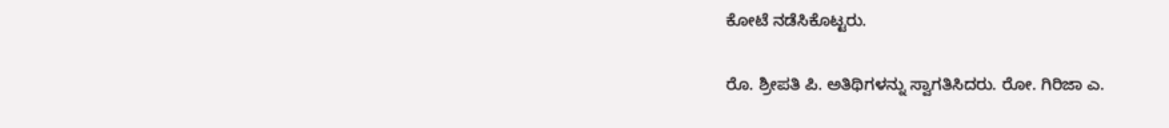ಕೋಟೆ ನಡೆಸಿಕೊಟ್ಟರು.

ರೊ. ಶ್ರೀಪತಿ ಪಿ. ಅತಿಥಿಗಳನ್ನು ಸ್ವಾಗತಿಸಿದರು. ರೋ. ಗಿರಿಜಾ ಎ.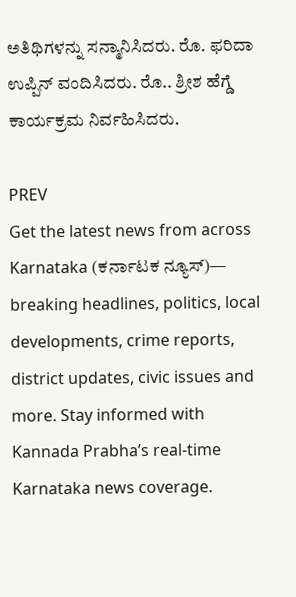ಅತಿಥಿಗಳನ್ನು ಸನ್ಮಾನಿಸಿದರು. ರೊ. ಫರಿದಾ ಉಪ್ಪಿನ್ ವಂದಿಸಿದರು. ರೊ.. ಶ್ರೀಶ ಹೆಗ್ಡೆ ಕಾರ್ಯಕ್ರಮ ನಿರ್ವಹಿಸಿದರು.

PREV
Get the latest news from across Karnataka (ಕರ್ನಾಟಕ ನ್ಯೂಸ್)— breaking headlines, politics, local developments, crime reports, district updates, civic issues and more. Stay informed with Kannada Prabha’s real‑time Karnataka news coverage.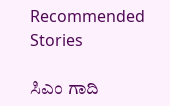Recommended Stories

ಸಿಎಂ ಗಾದಿ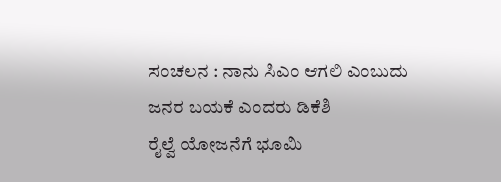ಸಂಚಲನ : ನಾನು ಸಿಎಂ ಆಗಲಿ ಎಂಬುದು ಜನರ ಬಯಕೆ ಎಂದರು ಡಿಕೆಶಿ
ರೈಲ್ವೆ ಯೋಜನೆಗೆ ಭೂಮಿ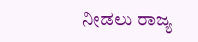ನೀಡಲು ರಾಜ್ಯ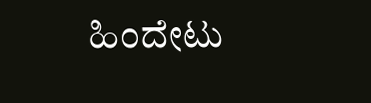ಹಿಂದೇಟು